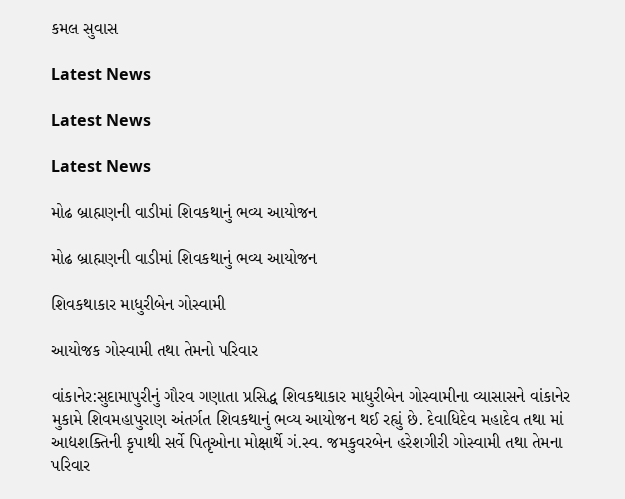કમલ સુવાસ

Latest News

Latest News

Latest News

મોઢ બ્રાહ્મણની વાડીમાં શિવકથાનું ભવ્ય આયોજન

મોઢ બ્રાહ્મણની વાડીમાં શિવકથાનું ભવ્ય આયોજન

શિવકથાકાર માધુરીબેન ગોસ્વામી

આયોજક ગોસ્વામી તથા તેમનો પરિવાર

વાંકાનેર:સુદામાપુરીનું ગૌરવ ગણાતા પ્રસિદ્ધ શિવકથાકાર માધુરીબેન ગોસ્વામીના વ્યાસાસને વાંકાનેર મુકામે શિવમહાપુરાણ અંતર્ગત શિવકથાનું ભવ્ય આયોજન થઈ રહ્યું છે. દેવાધિદેવ મહાદેવ તથા માં આદ્યશક્તિની કૃપાથી સર્વે પિતૃઓના મોક્ષાર્થે ગં.સ્વ. જમકુવરબેન હરેશગીરી ગોસ્વામી તથા તેમના પરિવાર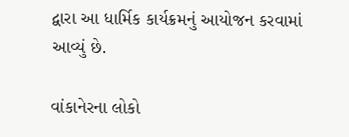દ્વારા આ ધાર્મિક કાર્યક્રમનું આયોજન કરવામાં આવ્યું છે.

વાંકાનેરના લોકો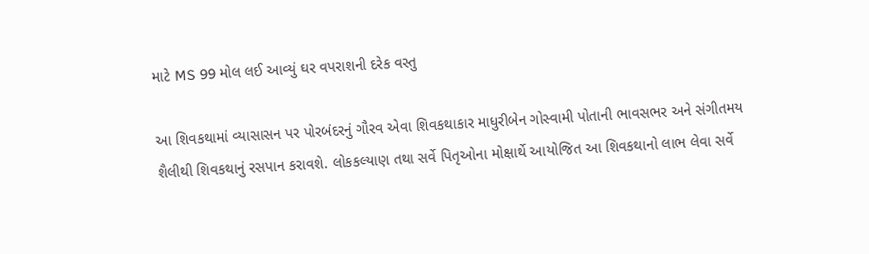માટે MS 99 મોલ લઈ આવ્યું ઘર વપરાશની દરેક વસ્તુ

આ શિવકથામાં વ્યાસાસન પર પોરબંદરનું ગૌરવ એવા શિવકથાકાર માધુરીબેન ગોસ્વામી પોતાની ભાવસભર અને સંગીતમય શૈલીથી શિવકથાનું રસપાન કરાવશે. લોકકલ્યાણ તથા સર્વે પિતૃઓના મોક્ષાર્થે આયોજિત આ શિવકથાનો લાભ લેવા સર્વે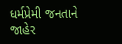ધર્મપ્રેમી જનતાને જાહેર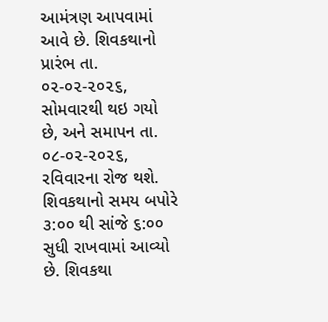આમંત્રણ આપવામાં આવે છે. શિવકથાનો પ્રારંભ તા. ૦૨-૦૨-૨૦૨૬, સોમવારથી થઇ ગયો છે, અને સમાપન તા. ૦૮-૦૨-૨૦૨૬, રવિવારના રોજ થશે. શિવકથાનો સમય બપોરે ૩:૦૦ થી સાંજે ૬:૦૦ સુધી રાખવામાં આવ્યો છે. શિવકથા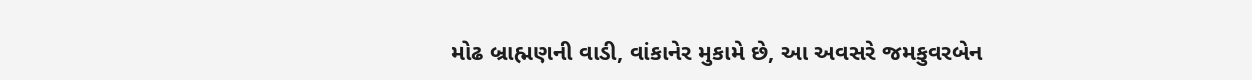મોઢ બ્રાહ્મણની વાડી, વાંકાનેર મુકામે છે, આ અવસરે જમકુવરબેન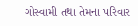ગોસ્વામી તથા તેમના પરિવાર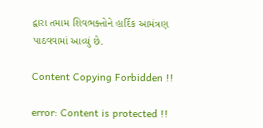દ્વારા તમામ શિવભક્તોને હાર્દિક આમંત્રણ પાઠવવામાં આવ્યું છે.

Content Copying Forbidden !!

error: Content is protected !!